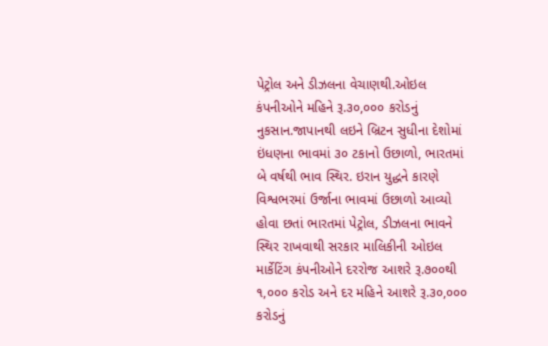પેટ્રોલ અને ડીઝલના વેચાણથી.ઓઇલ કંપનીઓને મહિને રૂ.૩૦,૦૦૦ કરોડનું નુકસાન.જાપાનથી લઇને બ્રિટન સુધીના દેશોમાં ઇંધણના ભાવમાં ૩૦ ટકાનો ઉછાળો, ભારતમાં બે વર્ષથી ભાવ સ્થિર. ઇરાન યુદ્ધને કારણે વિશ્વભરમાં ઉર્જાના ભાવમાં ઉછાળો આવ્યો હોવા છતાં ભારતમાં પેટ્રોલ, ડીઝલના ભાવને સ્થિર રાખવાથી સરકાર માલિકીની ઓઇલ માર્કેટિંગ કંપનીઓને દરરોજ આશરે રૂ.૭૦૦થી ૧,૦૦૦ કરોડ અને દર મહિને આશરે રૂ.૩૦,૦૦૦ કરોડનું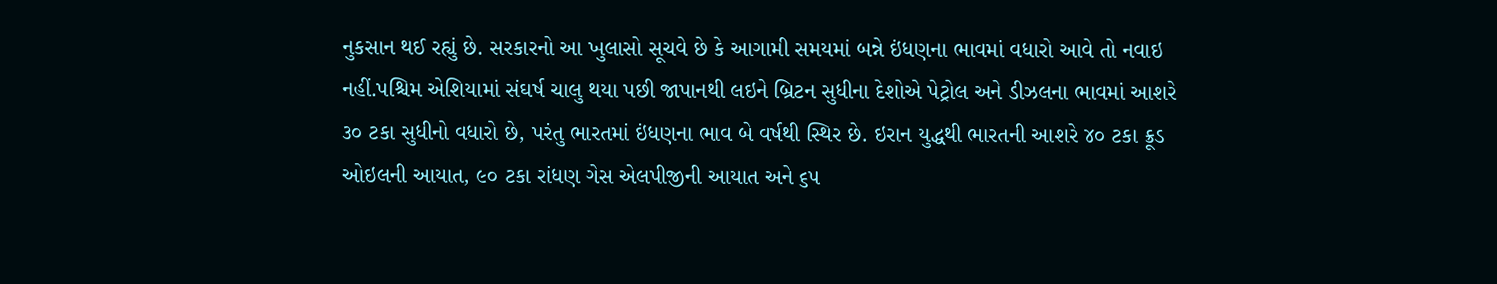નુકસાન થઈ રહ્યું છે. સરકારનો આ ખુલાસો સૂચવે છે કે આગામી સમયમાં બન્ને ઇંધણના ભાવમાં વધારો આવે તો નવાઇ નહીં.પશ્ચિમ એશિયામાં સંઘર્ષ ચાલુ થયા પછી જાપાનથી લઇને બ્રિટન સુધીના દેશોએ પેટ્રોલ અને ડીઝલના ભાવમાં આશરે ૩૦ ટકા સુધીનો વધારો છે, પરંતુ ભારતમાં ઇંધણના ભાવ બે વર્ષથી સ્થિર છે. ઇરાન યુદ્ધથી ભારતની આશરે ૪૦ ટકા ક્રૂડ ઓઇલની આયાત, ૯૦ ટકા રાંધણ ગેસ એલપીજીની આયાત અને ૬૫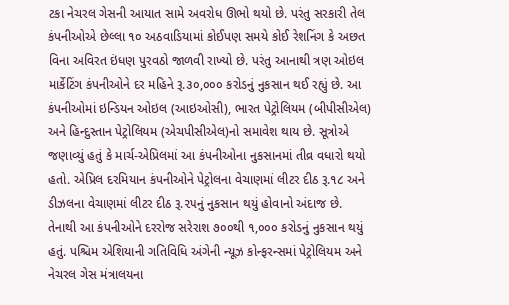ટકા નેચરલ ગેસની આયાત સામે અવરોધ ઊભો થયો છે. પરંતુ સરકારી તેલ કંપનીઓએ છેલ્લા ૧૦ અઠવાડિયામાં કોઈપણ સમયે કોઈ રેશનિંગ કે અછત વિના અવિરત ઇંધણ પુરવઠો જાળવી રાખ્યો છે. પરંતુ આનાથી ત્રણ ઓઇલ માર્કેટિંગ કંપનીઓને દર મહિને રૂ.૩૦,૦૦૦ કરોડનું નુકસાન થઈ રહ્યું છે. આ કંપનીઓમાં ઇન્ડિયન ઓઇલ (આઇઓસી), ભારત પેટ્રોલિયમ (બીપીસીએલ) અને હિન્દુસ્તાન પેટ્રોલિયમ (એચપીસીએલ)નો સમાવેશ થાય છે. સૂત્રોએ જણાવ્યું હતું કે માર્ચ-એપ્રિલમાં આ કંપનીઓના નુકસાનમાં તીવ્ર વધારો થયો હતો. એપ્રિલ દરમિયાન કંપનીઓને પેટ્રોલના વેચાણમાં લીટર દીઠ રૂ.૧૮ અને ડીઝલના વેચાણમાં લીટર દીઠ રૂ.૨૫નું નુકસાન થયું હોવાનો અંદાજ છે. તેનાથી આ કંપનીઓને દરરોજ સરેરાશ ૭૦૦થી ૧,૦૦૦ કરોડનું નુકસાન થયું હતું. પશ્ચિમ એશિયાની ગતિવિધિ અંગેની ન્યૂઝ કોન્ફરન્સમાં પેટ્રોલિયમ અને નેચરલ ગેસ મંત્રાલયના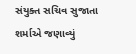સંયુક્ત સચિવ સુજાતા શર્માએ જણાવ્યું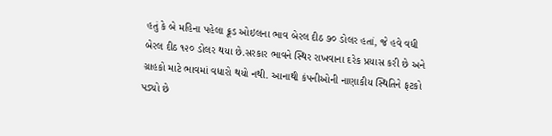હતું કે બે મહિના પહેલા ક્રૂડ ઓઇલના ભાવ બેરલ દીઠ ૭૦ ડોલર હતાં, જે હવે વધી બેરલ દીઠ ૧૨૦ ડોલર થયા છે.સરકાર ભાવને સ્થિર રાખવાના દરેક પ્રયાસ કરી છે અને ગ્રાહકો માટે ભાવમાં વધારો થયો નથી. આનાથી કંપનીઓની નાણાકીય સ્થિતિને ફટકો પડ્યો છે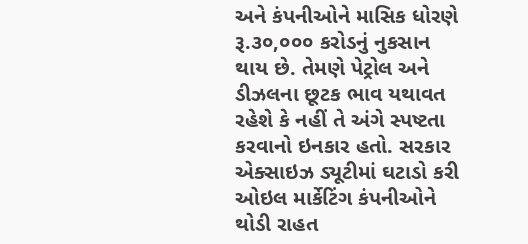અને કંપનીઓને માસિક ધોરણે રૂ.૩૦,૦૦૦ કરોડનું નુકસાન થાય છે. તેમણે પેટ્રોલ અને ડીઝલના છૂટક ભાવ યથાવત રહેશે કે નહીં તે અંગે સ્પષ્ટતા કરવાનો ઇનકાર હતો. સરકાર એક્સાઇઝ ડ્યૂટીમાં ઘટાડો કરી ઓઇલ માર્કેટિંગ કંપનીઓને થોડી રાહત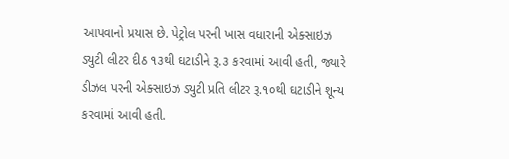આપવાનો પ્રયાસ છે. પેટ્રોલ પરની ખાસ વધારાની એક્સાઇઝ ડ્યુટી લીટર દીઠ ૧૩થી ઘટાડીને રૂ.૩ કરવામાં આવી હતી, જ્યારે ડીઝલ પરની એક્સાઇઝ ડ્યુટી પ્રતિ લીટર રૂ.૧૦થી ઘટાડીને શૂન્ય કરવામાં આવી હતી.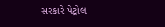સરકારે પેટ્રોલ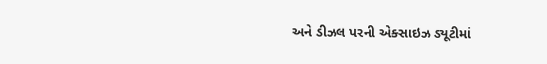અને ડીઝલ પરની એક્સાઇઝ ડ્યૂટીમાં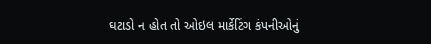ઘટાડો ન હોત તો ઓઇલ માર્કેટિંગ કંપનીઓનું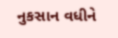નુકસાન વધીને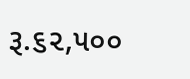રૂ.૬૨,૫૦૦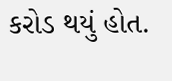કરોડ થયું હોત.